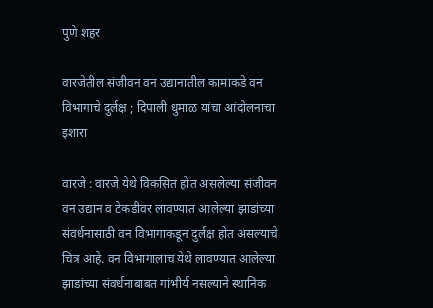पुणे शहर

वारजेतील संजीवन वन उद्यानातील कामाकडे वन विभागाचे दुर्लक्ष ; दिपाली धुमाळ यांचा आंदोलनाचा इशारा

वारजे : वारजे येथे विकसित होत असलेल्या संजीवन वन उद्यान व टेकडीवर लावण्यात आलेल्या झाडांच्या संवर्धनासाठी वन विभागाकडून दुर्लक्ष होत असल्याचे चित्र आहे. वन विभागालाच येथे लावण्यात आलेल्या झाडांच्या संवर्धनाबाबत गांभीर्य नसल्याने स्थानिक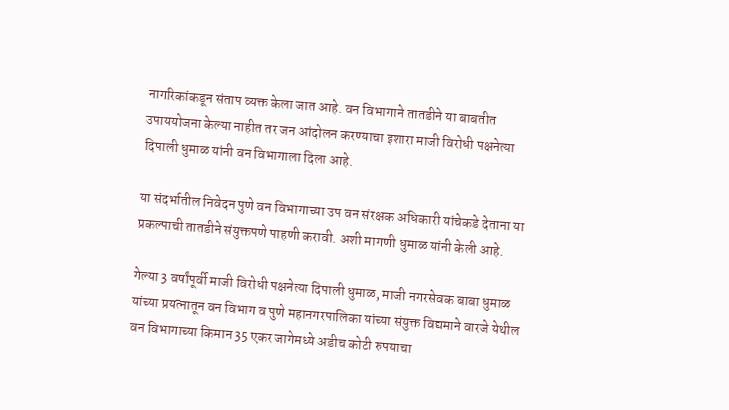नागरिकांकडून संताप व्यक्त केला जात आहे. वन विभागाने तातडीने या बाबतीत उपाययोजना केल्या नाहीत तर जन आंदोलन करण्याचा इशारा माजी विरोधी पक्षनेत्या  दिपाली धुमाळ यांनी वन विभागाला दिला आहे.

या संदर्भातील निवेदन पुणे वन विभागाच्या उप वन संरक्षक अधिकारी यांचेकडे देताना या प्रकल्पाची तातडीने संयुक्तपणे पाहणी करावी. अशी मागणी धुमाळ यांनी केली आहे.

गेल्या 3 वर्षांपूर्वी माजी विरोधी पक्षनेत्या दिपाली धुमाळ, माजी नगरसेवक बाबा धुमाळ यांच्या प्रयत्नातून वन विभाग व पुणे महानगरपालिका यांच्या संयुक्त विद्यमाने वारजे येथील वन विभागाच्या किमान 35 एकर जागेमध्ये अडीच कोटी रुपयाचा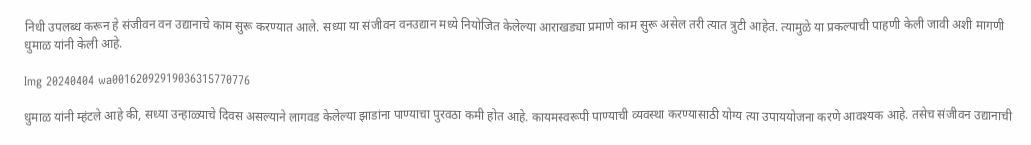निधी उपलब्ध करून हे संजीवन वन उद्यानाचे काम सुरू करण्यात आले. सध्या या संजीवन वनउद्यान मध्ये नियोजित केलेल्या आराखड्या प्रमाणे काम सुरू असेल तरी त्यात त्रुटी आहेत. त्यामुळे या प्रकल्पाची पाहणी केली जावी अशी मागणी धुमाळ यांनी केली आहे.

Img 20240404 wa00162092919036315770776

धुमाळ यांनी म्हंटले आहे की, सध्या उन्हाळ्याचे दिवस असल्याने लागवड केलेल्या झाडांना पाण्याचा पुरवठा कमी होत आहे. कायमस्वरूपी पाण्याची व्यवस्था करण्यासाठी योग्य त्या उपाययोजना करणे आवश्यक आहे. तसेच संजीवन उद्यानाची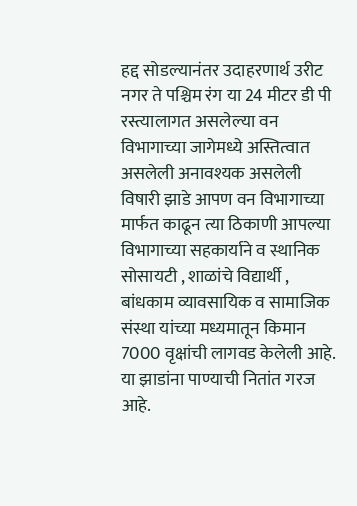हद्द सोडल्यानंतर उदाहरणार्थ उरीट नगर ते पश्चिम रंग या 24 मीटर डी पी रस्त्यालागत असलेल्या वन विभागाच्या जागेमध्ये अस्तित्वात असलेली अनावश्यक असलेली विषारी झाडे आपण वन विभागाच्या मार्फत काढून त्या ठिकाणी आपल्या विभागाच्या सहकार्याने व स्थानिक सोसायटी , शाळांचे विद्यार्थी , बांधकाम व्यावसायिक व सामाजिक संस्था यांच्या मध्यमातून किमान 7000 वृक्षांची लागवड केलेली आहे. या झाडांना पाण्याची नितांत गरज आहे.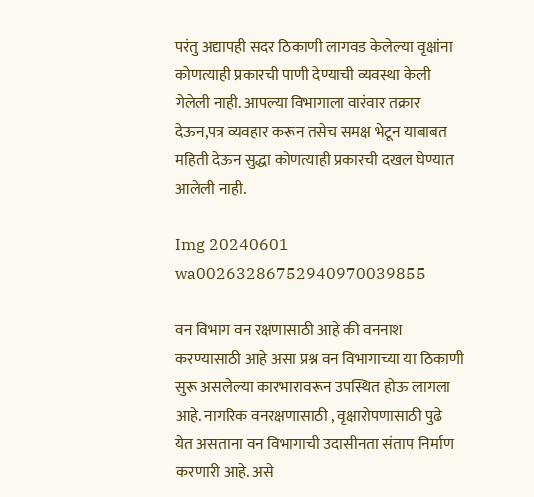परंतु अद्यापही सदर ठिकाणी लागवड केलेल्या वृक्षांना कोणत्याही प्रकारची पाणी देण्याची व्यवस्था केली गेलेली नाही. आपल्या विभागाला वारंवार तक्रार देऊन,पत्र व्यवहार करून तसेच समक्ष भेटून याबाबत महिती देऊन सुद्धा कोणत्याही प्रकारची दखल घेण्यात आलेली नाही.

Img 20240601 wa00263286752940970039855

वन विभाग वन रक्षणासाठी आहे की वननाश करण्यासाठी आहे असा प्रश्न वन विभागाच्या या ठिकाणी सुरू असलेल्या कारभारावरून उपस्थित होऊ लागला आहे. नागरिक वनरक्षणासाठी , वृक्षारोपणासाठी पुढे येत असताना वन विभागाची उदासीनता संताप निर्माण करणारी आहे. असे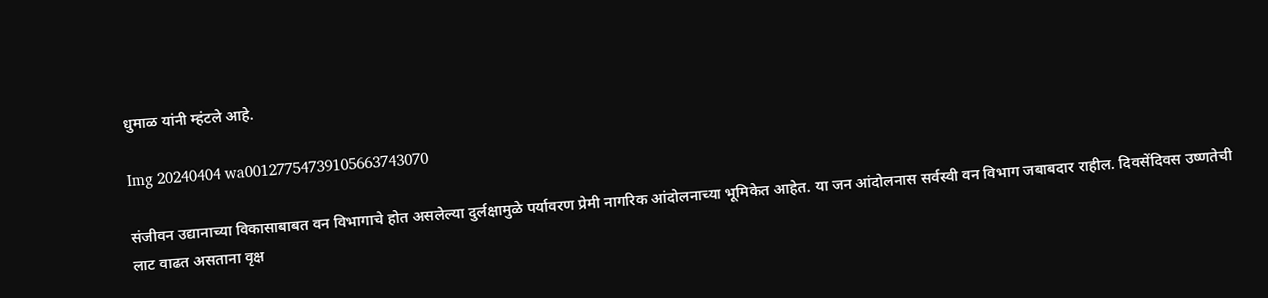धुमाळ यांनी म्हंटले आहे.

Img 20240404 wa00127754739105663743070

संजीवन उद्यानाच्या विकासाबाबत वन विभागाचे होत असलेल्या दुर्लक्षामुळे पर्यावरण प्रेमी नागरिक आंदोलनाच्या भूमिकेत आहेत. या जन आंदोलनास सर्वस्वी वन विभाग जबाबदार राहील. दिवसेंदिवस उष्णतेची लाट वाढत असताना वृक्ष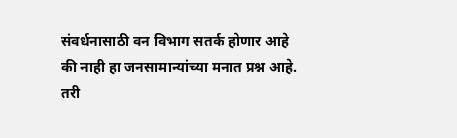संवर्धनासाठी वन विभाग सतर्क होणार आहे की नाही हा जनसामान्यांच्या मनात प्रश्न आहे. तरी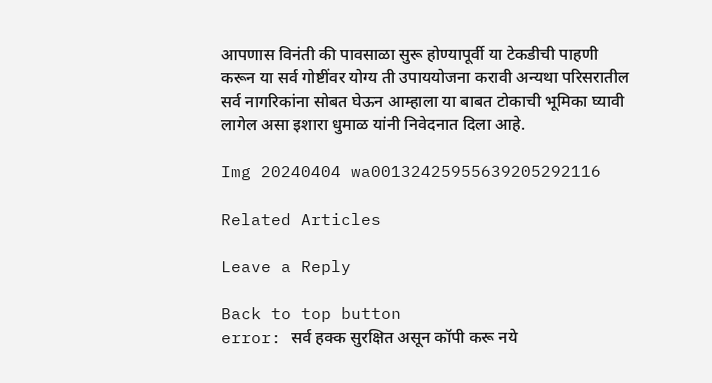आपणास विनंती की पावसाळा सुरू होण्यापूर्वी या टेकडीची पाहणी करून या सर्व गोष्टींवर योग्य ती उपाययोजना करावी अन्यथा परिसरातील सर्व नागरिकांना सोबत घेऊन आम्हाला या बाबत टोकाची भूमिका घ्यावी लागेल असा इशारा धुमाळ यांनी निवेदनात दिला आहे.

Img 20240404 wa00132425955639205292116

Related Articles

Leave a Reply

Back to top button
error: सर्व हक्क सुरक्षित असून कॉपी करू नये